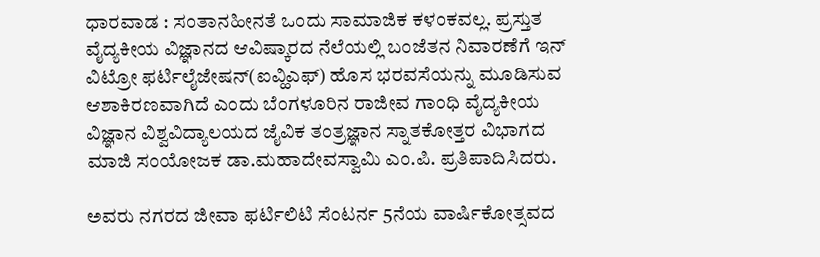ಧಾರವಾಡ : ಸಂತಾನಹೀನತೆ ಒಂದು ಸಾಮಾಜಿಕ ಕಳಂಕವಲ್ಲ. ಪ್ರಸ್ತುತ ವೈದ್ಯಕೀಯ ವಿಜ್ಞಾನದ ಆವಿಷ್ಕಾರದ ನೆಲೆಯಲ್ಲಿ ಬಂಜೆತನ ನಿವಾರಣೆಗೆ ಇನ್ ವಿಟ್ರೋ ಫರ್ಟಿಲೈಜೇಷನ್(ಐವ್ಹಿಎಫ್) ಹೊಸ ಭರವಸೆಯನ್ನು ಮೂಡಿಸುವ ಆಶಾಕಿರಣವಾಗಿದೆ ಎಂದು ಬೆಂಗಳೂರಿನ ರಾಜೀವ ಗಾಂಧಿ ವೈದ್ಯಕೀಯ ವಿಜ್ಞಾನ ವಿಶ್ವವಿದ್ಯಾಲಯದ ಜೈವಿಕ ತಂತ್ರಜ್ಞಾನ ಸ್ನಾತಕೋತ್ತರ ವಿಭಾಗದ ಮಾಜಿ ಸಂಯೋಜಕ ಡಾ.ಮಹಾದೇವಸ್ವಾಮಿ ಎಂ.ಪಿ. ಪ್ರತಿಪಾದಿಸಿದರು.

ಅವರು ನಗರದ ಜೀವಾ ಫರ್ಟಿಲಿಟಿ ಸೆಂಟರ್ನ 5ನೆಯ ವಾರ್ಷಿಕೋತ್ಸವದ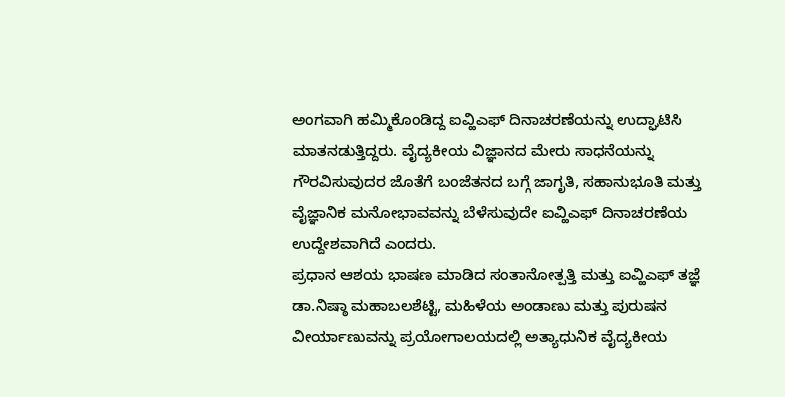ಅಂಗವಾಗಿ ಹಮ್ಮಿಕೊಂಡಿದ್ದ ಐವ್ಹಿಎಫ್ ದಿನಾಚರಣೆಯನ್ನು ಉದ್ಘಾಟಿಸಿ ಮಾತನಡುತ್ತಿದ್ದರು. ವೈದ್ಯಕೀಯ ವಿಜ್ಞಾನದ ಮೇರು ಸಾಧನೆಯನ್ನು ಗೌರವಿಸುವುದರ ಜೊತೆಗೆ ಬಂಜೆತನದ ಬಗ್ಗೆ ಜಾಗೃತಿ, ಸಹಾನುಭೂತಿ ಮತ್ತು ವೈಜ್ಞಾನಿಕ ಮನೋಭಾವವನ್ನು ಬೆಳೆಸುವುದೇ ಐವ್ಹಿಎಫ್ ದಿನಾಚರಣೆಯ ಉದ್ದೇಶವಾಗಿದೆ ಎಂದರು.
ಪ್ರಧಾನ ಆಶಯ ಭಾಷಣ ಮಾಡಿದ ಸಂತಾನೋತ್ಪತ್ತಿ ಮತ್ತು ಐವ್ಹಿಎಫ್ ತಜ್ಞೆ ಡಾ.ನಿಷ್ಠಾ ಮಹಾಬಲಶೆಟ್ಟಿ, ಮಹಿಳೆಯ ಅಂಡಾಣು ಮತ್ತು ಪುರುಷನ ವೀರ್ಯಾಣುವನ್ನು ಪ್ರಯೋಗಾಲಯದಲ್ಲಿ ಅತ್ಯಾಧುನಿಕ ವೈದ್ಯಕೀಯ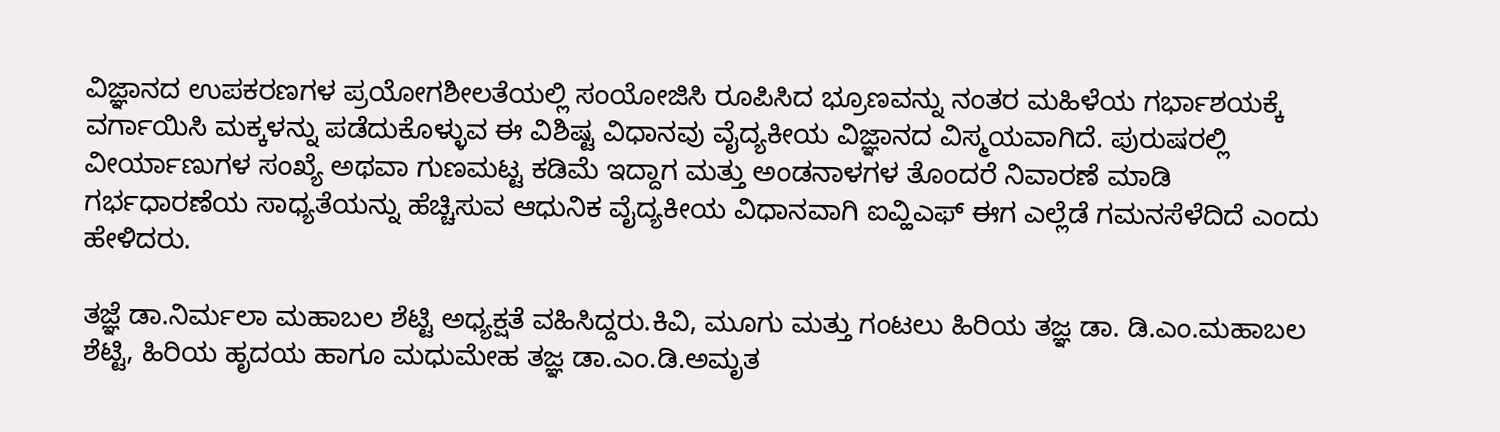ವಿಜ್ಞಾನದ ಉಪಕರಣಗಳ ಪ್ರಯೋಗಶೀಲತೆಯಲ್ಲಿ ಸಂಯೋಜಿಸಿ ರೂಪಿಸಿದ ಭ್ರೂಣವನ್ನು ನಂತರ ಮಹಿಳೆಯ ಗರ್ಭಾಶಯಕ್ಕೆ ವರ್ಗಾಯಿಸಿ ಮಕ್ಕಳನ್ನು ಪಡೆದುಕೊಳ್ಳುವ ಈ ವಿಶಿಷ್ಟ ವಿಧಾನವು ವೈದ್ಯಕೀಯ ವಿಜ್ಞಾನದ ವಿಸ್ಮಯವಾಗಿದೆ. ಪುರುಷರಲ್ಲಿ ವೀರ್ಯಾಣುಗಳ ಸಂಖ್ಯೆ ಅಥವಾ ಗುಣಮಟ್ಟ ಕಡಿಮೆ ಇದ್ದಾಗ ಮತ್ತು ಅಂಡನಾಳಗಳ ತೊಂದರೆ ನಿವಾರಣೆ ಮಾಡಿ ಗರ್ಭಧಾರಣೆಯ ಸಾಧ್ಯತೆಯನ್ನು ಹೆಚ್ಚಿಸುವ ಆಧುನಿಕ ವೈದ್ಯಕೀಯ ವಿಧಾನವಾಗಿ ಐವ್ಹಿಎಫ್ ಈಗ ಎಲ್ಲೆಡೆ ಗಮನಸೆಳೆದಿದೆ ಎಂದು ಹೇಳಿದರು.

ತಜ್ಞೆ ಡಾ.ನಿರ್ಮಲಾ ಮಹಾಬಲ ಶೆಟ್ಟಿ ಅಧ್ಯಕ್ಷತೆ ವಹಿಸಿದ್ದರು.ಕಿವಿ, ಮೂಗು ಮತ್ತು ಗಂಟಲು ಹಿರಿಯ ತಜ್ಞ ಡಾ. ಡಿ.ಎಂ.ಮಹಾಬಲ ಶೆಟ್ಟಿ, ಹಿರಿಯ ಹೃದಯ ಹಾಗೂ ಮಧುಮೇಹ ತಜ್ಞ ಡಾ.ಎಂ.ಡಿ.ಅಮೃತ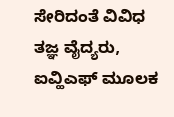ಸೇರಿದಂತೆ ವಿವಿಧ ತಜ್ಞ ವೈದ್ಯರು, ಐವ್ಹಿಎಫ್ ಮೂಲಕ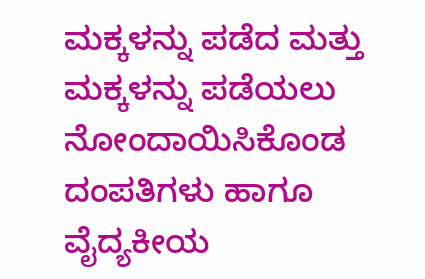ಮಕ್ಕಳನ್ನು ಪಡೆದ ಮತ್ತು ಮಕ್ಕಳನ್ನು ಪಡೆಯಲು ನೋಂದಾಯಿಸಿಕೊಂಡ ದಂಪತಿಗಳು ಹಾಗೂ ವೈದ್ಯಕೀಯ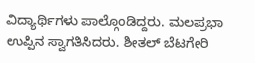ವಿದ್ಯಾರ್ಥಿಗಳು ಪಾಲ್ಗೊಂಡಿದ್ದರು. ಮಲಪ್ರಭಾ ಉಪ್ಪಿನ ಸ್ವಾಗತಿಸಿದರು. ಶೀತಲ್ ಬೆಟಗೇರಿ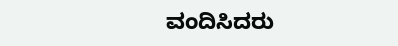ವಂದಿಸಿದರು